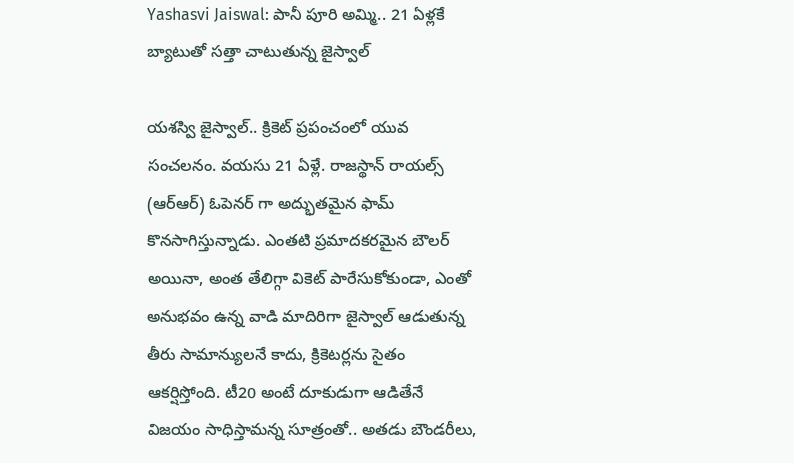Yashasvi Jaiswal: పానీ పూరి అమ్మి.. 21 ఏళ్లకే బ్యాటుతో సత్తా చాటుతున్న జైస్వాల్

యశస్వి జైస్వాల్.. క్రికెట్ ప్రపంచంలో యువ సంచలనం. వయసు 21 ఏళ్లే. రాజస్థాన్ రాయల్స్ (ఆర్ఆర్) ఓపెనర్ గా అద్భుతమైన ఫామ్ కొనసాగిస్తున్నాడు. ఎంతటి ప్రమాదకరమైన బౌలర్ అయినా, అంత తేలిగ్గా వికెట్ పారేసుకోకుండా, ఎంతో అనుభవం ఉన్న వాడి మాదిరిగా జైస్వాల్ ఆడుతున్న తీరు సామాన్యులనే కాదు, క్రికెటర్లను సైతం ఆకర్షిస్తోంది. టీ20 అంటే దూకుడుగా ఆడితేనే విజయం సాధిస్తామన్న సూత్రంతో.. అతడు బౌండరీలు,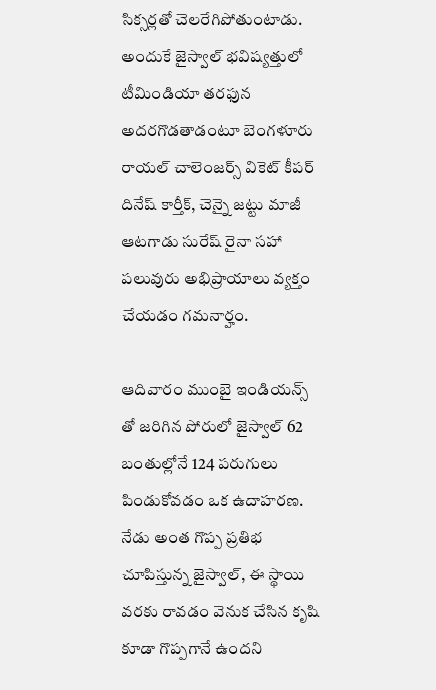సిక్సర్లతో చెలరేగిపోతుంటాడు. అందుకే జైస్వాల్ భవిష్యత్తులో టీమిండియా తరఫున అదరగొడతాడంటూ బెంగళూరు రాయల్ చాలెంజర్స్ వికెట్ కీపర్ దినేష్ కార్తీక్, చెన్నై జట్టు మాజీ ఆటగాడు సురేష్ రైనా సహా పలువురు అభిప్రాయాలు వ్యక్తం చేయడం గమనార్హం.

ఆదివారం ముంబై ఇండియన్స్ తో జరిగిన పోరులో జైస్వాల్ 62 బంతుల్లోనే 124 పరుగులు పిండుకోవడం ఒక ఉదాహరణ. నేడు అంత గొప్ప ప్రతిభ చూపిస్తున్న జైస్వాల్, ఈ స్థాయి వరకు రావడం వెనుక చేసిన కృషి కూడా గొప్పగానే ఉందని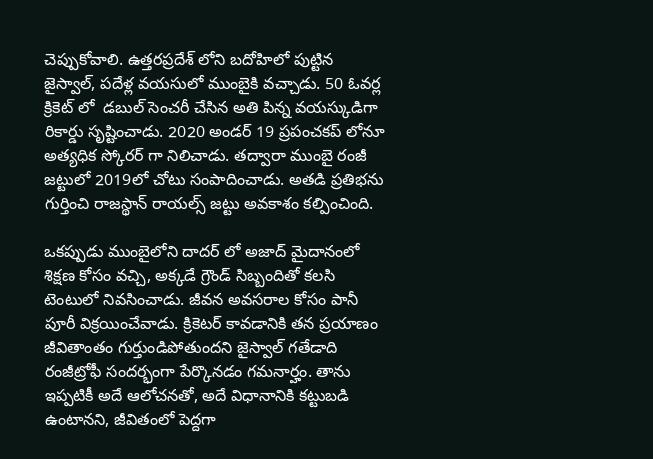చెప్పుకోవాలి. ఉత్తరప్రదేశ్ లోని బదోహిలో పుట్టిన జైస్వాల్, పదేళ్ల వయసులో ముంబైకి వచ్చాడు. 50 ఓవర్ల క్రికెట్ లో  డబుల్ సెంచరీ చేసిన అతి పిన్న వయస్కుడిగా రికార్డు సృష్టించాడు. 2020 అండర్ 19 ప్రపంచకప్ లోనూ అత్యధిక స్కోరర్ గా నిలిచాడు. తద్వారా ముంబై రంజీ జట్టులో 2019లో చోటు సంపాదించాడు. అతడి ప్రతిభను గుర్తించి రాజస్థాన్ రాయల్స్ జట్టు అవకాశం కల్పించింది.

ఒకప్పుడు ముంబైలోని దాదర్ లో అజాద్ మైదానంలో శిక్షణ కోసం వచ్చి, అక్కడే గ్రౌండ్ సిబ్బందితో కలసి టెంటులో నివసించాడు. జీవన అవసరాల కోసం పానీ పూరీ విక్రయించేవాడు. క్రికెటర్ కావడానికి తన ప్రయాణం జీవితాంతం గుర్తుండిపోతుందని జైస్వాల్ గతేడాది రంజీట్రోఫీ సందర్భంగా పేర్కొనడం గమనార్హం. తాను ఇప్పటికీ అదే ఆలోచనతో, అదే విధానానికి కట్టుబడి ఉంటానని, జీవితంలో పెద్దగా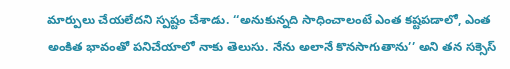మార్పులు చేయలేదని స్పష్టం చేశాడు. ‘‘అనుకున్నది సాధించాలంటే ఎంత కష్టపడాలో, ఎంత అంకిత భావంతో పనిచేయాలో నాకు తెలుసు. నేను అలానే కొనసాగుతాను’’ అని తన సక్సెస్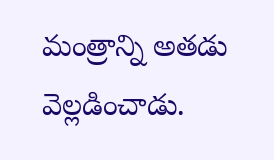మంత్రాన్ని అతడు వెల్లడించాడు.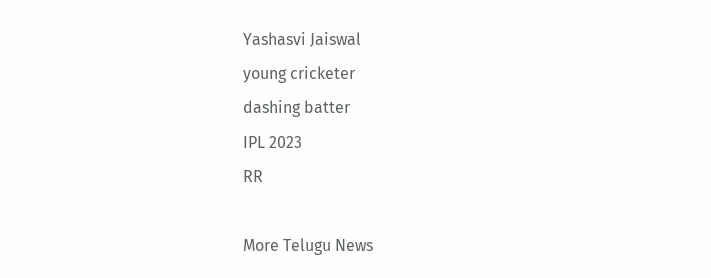Yashasvi Jaiswal
young cricketer
dashing batter
IPL 2023
RR

More Telugu News